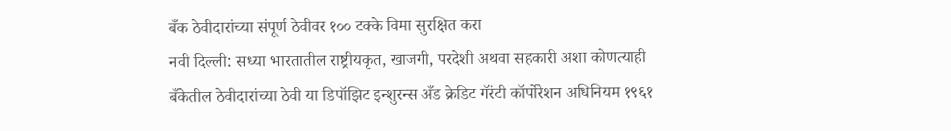बँक ठेवीदारांच्या संपूर्ण ठेवीवर १०० टक्के विमा सुरक्षित करा
नवी दिल्ली: सध्या भारतातील राष्ट्रीयकृत, खाजगी, परदेशी अथवा सहकारी अशा कोणत्याही बँकेतील ठेवीदारांच्या ठेवी या डिपॉझिट इन्शुरन्स अँड क्रेडिट गॅरंटी कॉर्पोरेशन अधिनियम १९६१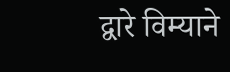द्वारे विम्याने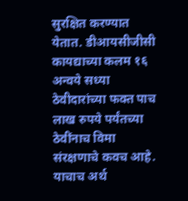सुरक्षित करण्यात येतात. डीआयसीजीसी कायद्याच्या कलम १६ अन्वये सध्या ठेवीदारांच्या फक्त पाच लाख रुपये पर्यंतच्या ठेवींनाच विमा संरक्षणाचे कवच आहे. याचाच अर्थ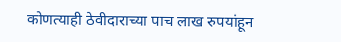कोणत्याही ठेवीदाराच्या पाच लाख रुपयांहून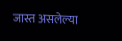जास्त असलेल्या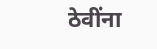ठेवींना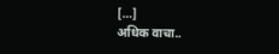[…]
अधिक वाचा..